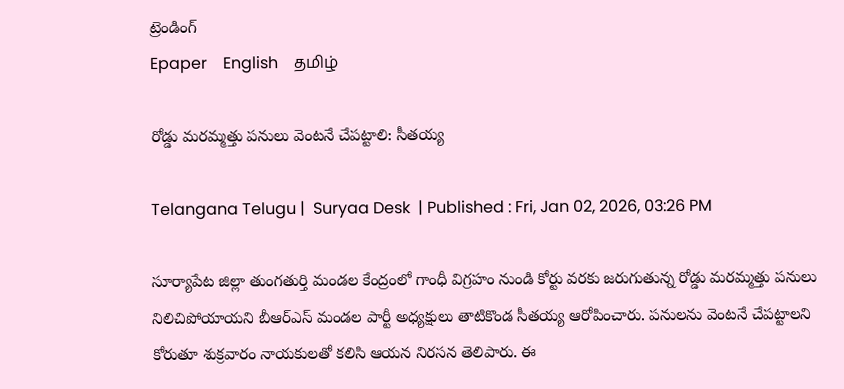ట్రెండింగ్
Epaper    English    தமிழ்

రోడ్డు మరమ్మత్తు పనులు వెంటనే చేపట్టాలి: సీతయ్య

Telangana Telugu |  Suryaa Desk  | Published : Fri, Jan 02, 2026, 03:26 PM

సూర్యాపేట జిల్లా తుంగతుర్తి మండల కేంద్రంలో గాంధీ విగ్రహం నుండి కోర్టు వరకు జరుగుతున్న రోడ్డు మరమ్మత్తు పనులు నిలిచిపోయాయని బీఆర్ఎస్ మండల పార్టీ అధ్యక్షులు తాటికొండ సీతయ్య ఆరోపించారు. పనులను వెంటనే చేపట్టాలని కోరుతూ శుక్రవారం నాయకులతో కలిసి ఆయన నిరసన తెలిపారు. ఈ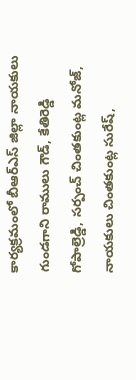కార్యక్రమంలో బీఆర్ఎస్ జిల్లా నాయకులు గుండగాని రాములు గౌడ్, కేతిరెడ్డి గోపాల్రెడ్డి, సర్పంచ్ చింతకుంట్ల మనోజ్, నాయకులు చింతకుంట్ల సురేష్,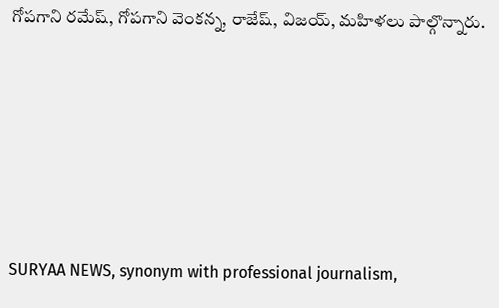గోపగాని రమేష్, గోపగాని వెంకన్న, రాజేష్, విజయ్, మహిళలు పాల్గొన్నారు.






SURYAA NEWS, synonym with professional journalism,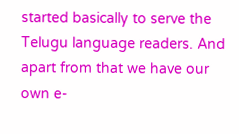started basically to serve the Telugu language readers. And apart from that we have our own e-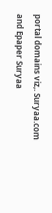portal domains viz,. Suryaa.com and Epaper Suryaa